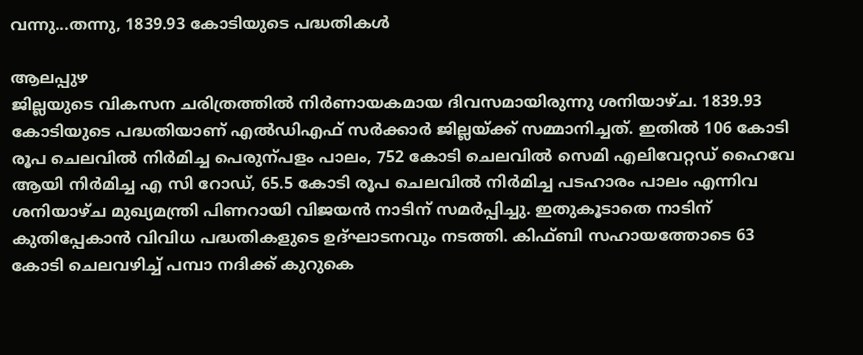വന്നു...തന്നു, 1839.93 കോടിയുടെ പദ്ധതികൾ

ആലപ്പുഴ
ജില്ലയുടെ വികസന ചരിത്രത്തിൽ നിർണായകമായ ദിവസമായിരുന്നു ശനിയാഴ്ച. 1839.93 കോടിയുടെ പദ്ധതിയാണ് എൽഡിഎഫ് സർക്കാർ ജില്ലയ്ക്ക് സമ്മാനിച്ചത്. ഇതിൽ 106 കോടി രൂപ ചെലവിൽ നിർമിച്ച പെരുന്പളം പാലം, 752 കോടി ചെലവിൽ സെമി എലിവേറ്റഡ് ഹൈവേ ആയി നിർമിച്ച എ സി റോഡ്, 65.5 കോടി രൂപ ചെലവിൽ നിർമിച്ച പടഹാരം പാലം എന്നിവ ശനിയാഴ്ച മുഖ്യമന്ത്രി പിണറായി വിജയൻ നാടിന് സമർപ്പിച്ചു. ഇതുകൂടാതെ നാടിന് കുതിപ്പേകാൻ വിവിധ പദ്ധതികളുടെ ഉദ്ഘാടനവും നടത്തി. കിഫ്ബി സഹായത്തോടെ 63 കോടി ചെലവഴിച്ച് പമ്പാ നദിക്ക് കുറുകെ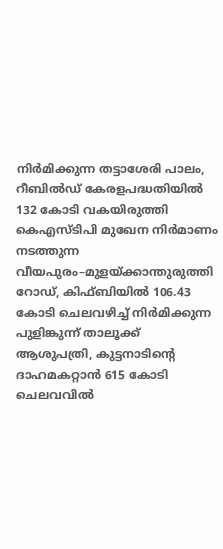നിർമിക്കുന്ന തട്ടാശേരി പാലം, റീബിൽഡ് കേരളപദ്ധതിയിൽ 132 കോടി വകയിരുത്തി കെഎസ്ടിപി മുഖേന നിർമാണം നടത്തുന്ന വീയപുരം–മുളയ്ക്കാന്തുരുത്തി റോഡ്, കിഫ്ബിയിൽ 106.43 കോടി ചെലവഴിച്ച് നിർമിക്കുന്ന പുളിങ്കുന്ന് താലൂക്ക് ആശുപത്രി, കുട്ടനാടിന്റെ ദാഹമകറ്റാൻ 615 കോടി ചെലവവിൽ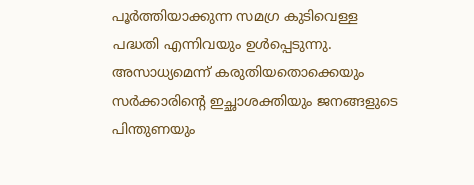പൂർത്തിയാക്കുന്ന സമഗ്ര കുടിവെള്ള പദ്ധതി എന്നിവയും ഉൾപ്പെടുന്നു. അസാധ്യമെന്ന് കരുതിയതൊക്കെയും സർക്കാരിന്റെ ഇച്ഛാശക്തിയും ജനങ്ങളുടെ പിന്തുണയും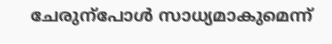ചേരുന്പോൾ സാധ്യമാകുമെന്ന്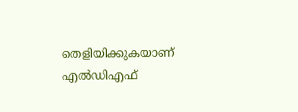തെളിയിക്കുകയാണ് എൽഡിഎഫ്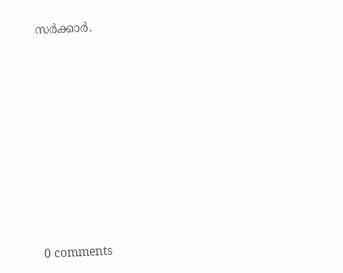സർക്കാർ.










0 comments